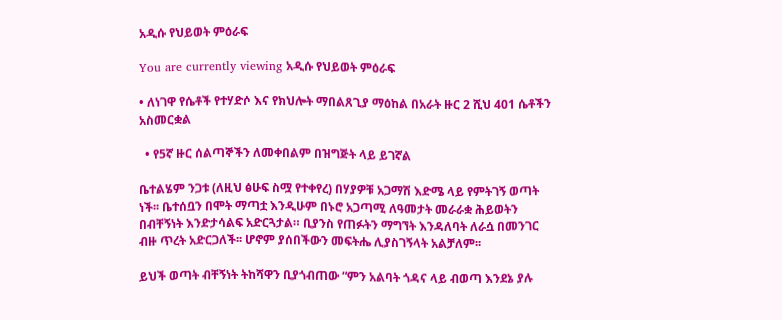አዲሱ የህይወት ምዕራፍ

You are currently viewing አዲሱ የህይወት ምዕራፍ

• ለነገዋ የሴቶች የተሃድሶ እና የክህሎት ማበልጸጊያ ማዕከል በአራት ዙር 2 ሺህ 401 ሴቶችን አስመርቋል

  • የ5ኛ ዙር ሰልጣኞችን ለመቀበልም በዝግጅት ላይ ይገኛል

ቤተልሄም ንጋቱ (ለዚህ ፅሁፍ ስሟ የተቀየረ) በሃያዎቹ አጋማሽ እድሜ ላይ የምትገኝ ወጣት ነች፡፡ ቤተሰቧን በሞት ማጣቷ እንዲሁም በኑሮ አጋጣሚ ለዓመታት መራራቋ ሕይወትን በብቸኝነት እንድታሳልፍ አድርጓታል። ቢያንስ የጠፉትን ማግኘት እንዳለባት ለራሷ በመንገር  ብዙ ጥረት አድርጋለች፡፡ ሆኖም ያሰበችውን መፍትሔ ሊያስገኝላት አልቻለም፡፡

ይህች ወጣት ብቸኝነት ትከሻዋን ቢያጎብጠው “ምን አልባት ጎዳና ላይ ብወጣ እንደኔ ያሉ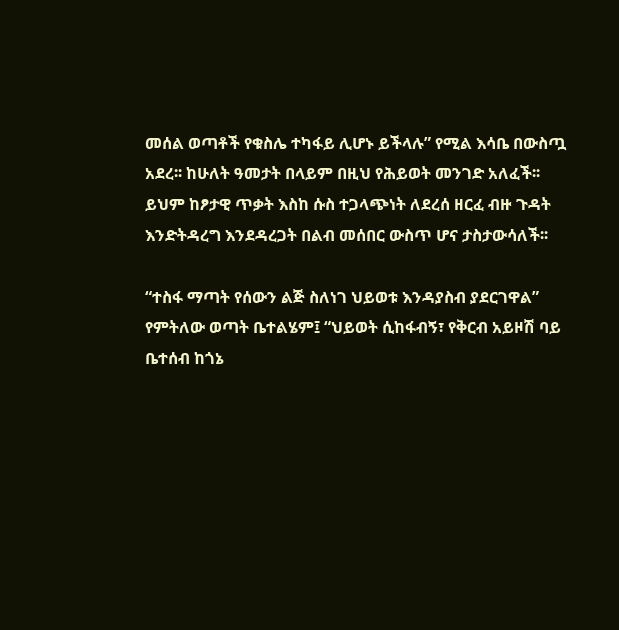መሰል ወጣቶች የቁስሌ ተካፋይ ሊሆኑ ይችላሉ” የሚል እሳቤ በውስጧ አደረ፡፡ ከሁለት ዓመታት በላይም በዚህ የሕይወት መንገድ አለፈች፡፡ ይህም ከፆታዊ ጥቃት እስከ ሱስ ተጋላጭነት ለደረሰ ዘርፈ ብዙ ጉዳት እንድትዳረግ እንደዳረጋት በልብ መሰበር ውስጥ ሆና ታስታውሳለች፡፡

“ተስፋ ማጣት የሰውን ልጅ ስለነገ ህይወቱ እንዳያስብ ያደርገዋል” የምትለው ወጣት ቤተልሄም፤ “ህይወት ሲከፋብኝ፣ የቅርብ አይዞሽ ባይ ቤተሰብ ከጎኔ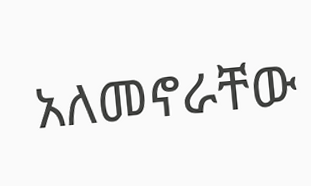አለመኖራቸው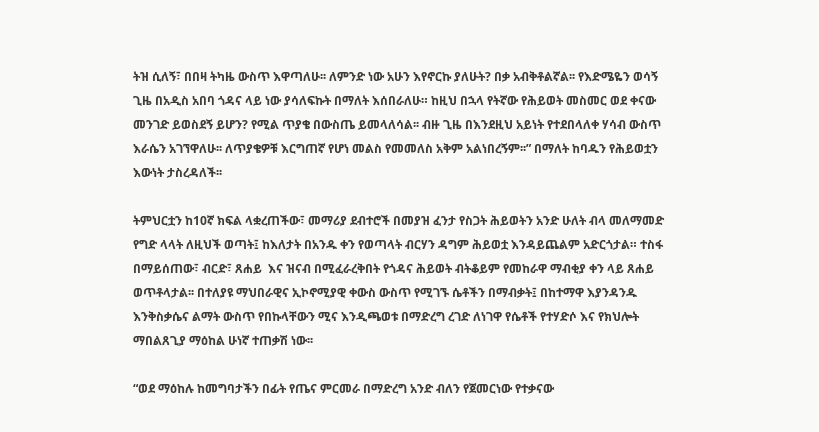ትዝ ሲለኝ፣ በበዛ ትካዜ ውስጥ እዋጣለሁ፡፡ ለምንድ ነው አሁን እየኖርኩ ያለሁት? በቃ አብቅቶልኛል፡፡ የእድሜዬን ወሳኝ ጊዜ በአዲስ አበባ ጎዳና ላይ ነው ያሳለፍኩት በማለት እሰበራለሁ። ከዚህ በኋላ የትኛው የሕይወት መስመር ወደ ቀናው መንገድ ይወስደኝ ይሆን? የሚል ጥያቄ በውስጤ ይመላለሳል፡፡ ብዙ ጊዜ በእንደዚህ አይነት የተደበላለቀ ሃሳብ ውስጥ እራሴን አገኘዋለሁ፡፡ ለጥያቄዎቹ እርግጠኛ የሆነ መልስ የመመለስ አቅም አልነበረኝም፡፡” በማለት ከባዱን የሕይወቷን እውነት ታስረዳለች፡፡

ትምህርቷን ከ10ኛ ክፍል ላቋረጠችው፣ መማሪያ ደብተሮች በመያዝ ፈንታ የስጋት ሕይወትን አንድ ሁለት ብላ መለማመድ የግድ ላላት ለዚህች ወጣት፤ ከእለታት በአንዱ ቀን የወጣላት ብርሃን ዳግም ሕይወቷ እንዳይጨልም አድርጎታል። ተስፋ በማይሰጠው፣ ብርድ፣ ጸሐይ  እና ዝናብ በሚፈራረቅበት የጎዳና ሕይወት ብትቆይም የመከራዋ ማብቂያ ቀን ላይ ጸሐይ ወጥቶላታል፡፡ በተለያዩ ማህበራዊና ኢኮኖሚያዊ ቀውስ ውስጥ የሚገኙ ሴቶችን በማብቃት፤ በከተማዋ እያንዳንዱ እንቅስቃሴና ልማት ውስጥ የበኩላቸውን ሚና እንዲጫወቱ በማድረግ ረገድ ለነገዋ የሴቶች የተሃድሶ እና የክህሎት ማበልጸጊያ ማዕከል ሁነኛ ተጠቃሽ ነው፡፡

“ወደ ማዕከሉ ከመግባታችን በፊት የጤና ምርመራ በማድረግ አንድ ብለን የጀመርነው የተቃናው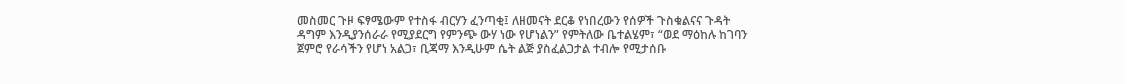መስመር ጉዞ ፍፃሜውም የተስፋ ብርሃን ፈንጣቂ፤ ለዘመናት ደርቆ የነበረውን የሰዎች ጉስቁልናና ጉዳት ዳግም እንዲያንሰራራ የሚያደርግ የምንጭ ውሃ ነው የሆነልን” የምትለው ቤተልሄም፣ “ወደ ማዕከሉ ከገባን ጀምሮ የራሳችን የሆነ አልጋ፣ ቢጃማ እንዲሁም ሴት ልጅ ያስፈልጋታል ተብሎ የሚታሰቡ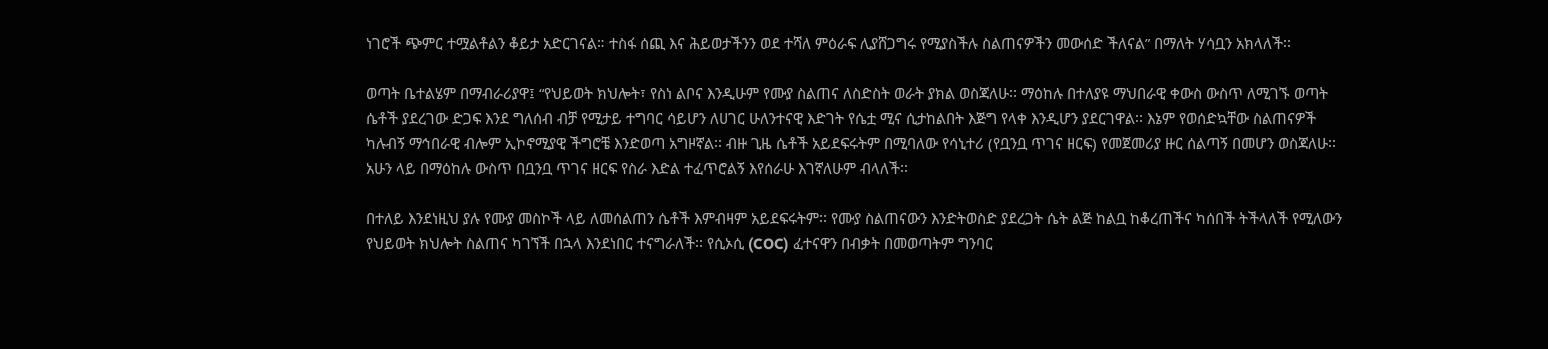ነገሮች ጭምር ተሟልቶልን ቆይታ አድርገናል። ተስፋ ሰጪ እና ሕይወታችንን ወደ ተሻለ ምዕራፍ ሊያሸጋግሩ የሚያስችሉ ስልጠናዎችን መውሰድ ችለናል” በማለት ሃሳቧን አክላለች፡፡

ወጣት ቤተልሄም በማብራሪያዋ፤ “የህይወት ክህሎት፣ የስነ ልቦና እንዲሁም የሙያ ስልጠና ለስድስት ወራት ያክል ወስጃለሁ፡፡ ማዕከሉ በተለያዩ ማህበራዊ ቀውስ ውስጥ ለሚገኙ ወጣት ሴቶች ያደረገው ድጋፍ እንደ ግለሰብ ብቻ የሚታይ ተግባር ሳይሆን ለሀገር ሁለንተናዊ እድገት የሴቷ ሚና ሲታከልበት እጅግ የላቀ እንዲሆን ያደርገዋል፡፡ እኔም የወሰድኳቸው ስልጠናዎች ካሉብኝ ማኅበራዊ ብሎም ኢኮኖሚያዊ ችግሮቼ እንድወጣ አግዞኛል፡፡ ብዙ ጊዜ ሴቶች አይደፍሩትም በሚባለው የሳኒተሪ (የቧንቧ ጥገና ዘርፍ) የመጀመሪያ ዙር ሰልጣኝ በመሆን ወስጃለሁ፡፡ አሁን ላይ በማዕከሉ ውስጥ በቧንቧ ጥገና ዘርፍ የስራ እድል ተፈጥሮልኝ እየሰራሁ እገኛለሁም ብላለች፡፡

በተለይ እንደነዚህ ያሉ የሙያ መስኮች ላይ ለመሰልጠን ሴቶች እምብዛም አይደፍሩትም፡፡ የሙያ ስልጠናውን እንድትወስድ ያደረጋት ሴት ልጅ ከልቧ ከቆረጠችና ካሰበች ትችላለች የሚለውን የህይወት ክህሎት ስልጠና ካገኘች በኋላ እንደነበር ተናግራለች፡፡ የሲኦሲ (COC) ፈተናዋን በብቃት በመወጣትም ግንባር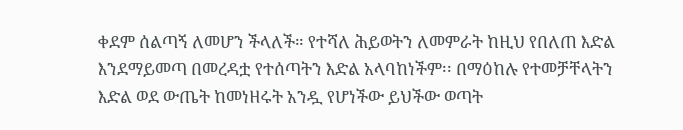ቀደም ሰልጣኝ ለመሆን ችላለች። የተሻለ ሕይወትን ለመምራት ከዚህ የበለጠ እድል እንደማይመጣ በመረዳቷ የተሰጣትን እድል አላባከነችም፡፡ በማዕከሉ የተመቻቸላትን እድል ወደ ውጤት ከመነዘሩት አንዷ የሆነችው ይህችው ወጣት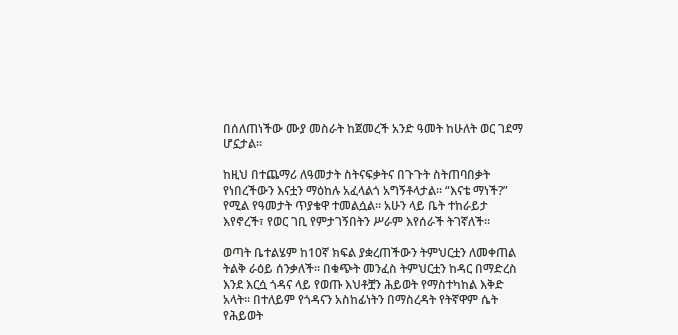በሰለጠነችው ሙያ መስራት ከጀመረች አንድ ዓመት ከሁለት ወር ገደማ ሆኗታል፡፡

ከዚህ በተጨማሪ ለዓመታት ስትናፍቃትና በጉጉት ስትጠባበቃት የነበረችውን እናቷን ማዕከሉ አፈላልጎ አግኝቶላታል፡፡ “እናቴ ማነች?” የሚል የዓመታት ጥያቄዋ ተመልሷል፡፡ አሁን ላይ ቤት ተከራይታ እየኖረች፣ የወር ገቢ የምታገኝበትን ሥራም እየሰራች ትገኛለች።

ወጣት ቤተልሄም ከ10ኛ ክፍል ያቋረጠችውን ትምህርቷን ለመቀጠል ትልቅ ራዕይ ሰንቃለች፡፡ በቁጭት መንፈስ ትምህርቷን ከዳር በማድረስ እንደ እርሷ ጎዳና ላይ የወጡ እህቶቿን ሕይወት የማስተካከል እቅድ አላት፡፡ በተለይም የጎዳናን አስከፊነትን በማስረዳት የትኛዋም ሴት የሕይወት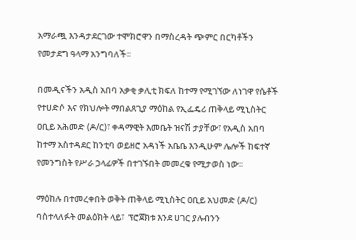አማራጯ እንዳታደርገው ተሞክሮዋን በማስረዳት ጭምር በርካቶችን የመታደግ ዓላማ አንግባለች፡፡

በመዲናችን አዲስ አበባ አቃቂ ቃሊቲ ክፍለ ከተማ የሚገኘው ለነገዋ የሴቶች የተሀድሶ እና የክህሎት ማበልጸጊያ ማዕከል የኢፌዴሪ ጠቅላይ ሚኒስትር ዐቢይ አሕመድ (ዶ/ር)፣ ቀዳማዊት እመቤት ዝናሽ ታያቸው፣ የአዲስ አበባ ከተማ አስተዳደር ከንቲባ ወይዘሮ አዳነች አቤቤ እንዲሁም ሌሎች ከፍተኛ የመንግስት የሥራ ኃላፊዎች በተገኙበት መመረቁ የሚታወስ ነው፡፡

ማዕከሉ በተመረቀበት ወቅት ጠቅላይ ሚኒስትር ዐቢይ አህመድ (ዶ/ር) ባስተላለፉት መልዕክት ላይ፣  ፕሮጀክቱ እንደ ሀገር ያሉብንን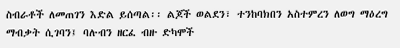ስብራቶች ለመጠገን እድል ይሰጣል፡፡ ልጆች ወልደን፣ ተንከባክበን አስተምረን ለወግ ማዕረግ ማብቃት ሲገባን፤ ባሉብን ዘርፈ ብዙ ድካሞች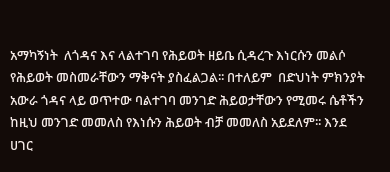አማካኝነት  ለጎዳና እና ላልተገባ የሕይወት ዘይቤ ሲዳረጉ እነርሱን መልሶ የሕይወት መስመራቸውን ማቅናት ያስፈልጋል፡፡ በተለይም  በድህነት ምክንያት አውራ ጎዳና ላይ ወጥተው ባልተገባ መንገድ ሕይወታቸውን የሚመሩ ሴቶችን ከዚህ መንገድ መመለስ የእነሱን ሕይወት ብቻ መመለስ አይደለም፡፡ እንደ ሀገር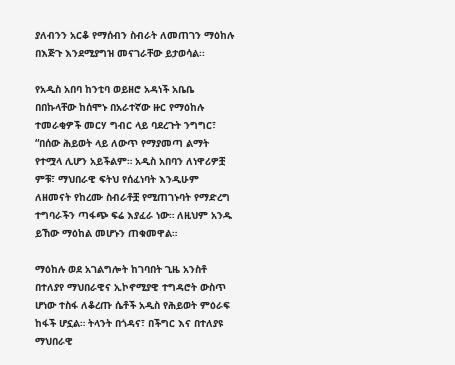ያለብንን አርቆ የማሰብን ስብራት ለመጠገን ማዕከሉ በእጅጉ እንደሚያግዝ መናገራቸው ይታወሳል፡፡

የአዲስ አበባ ከንቲባ ወይዘሮ አዳነች አቤቤ በበኩላቸው ከሰሞኑ በአራተኛው ዙር የማዕከሉ ተመራቂዎች መርሃ ግብር ላይ ባደረጉት ንግግር፣ “በሰው ሕይወት ላይ ለውጥ የማያመጣ ልማት የተሟላ ሊሆን አይችልም። አዲስ አበባን ለነዋሪዎቿ ምቹ፣ ማህበራዊ ፍትህ የሰፈነባት እንዲሁም ለዘመናት የከረሙ ስብራቶቿ የሚጠገኑባት የማድረግ ተግባራችን ጣፋጭ ፍሬ እያፈራ ነው። ለዚህም አንዱ ይኸው ማዕከል መሆኑን ጠቁመዋል።

ማዕከሉ ወደ አገልግሎት ከገባበት ጊዜ አንስቶ በተለያየ ማህበራዊና ኢኮኖሚያዊ ተግዳሮት ውስጥ ሆነው ተስፋ ለቆረጡ ሴቶች አዲስ የሕይወት ምዕራፍ ከፋች ሆኗል። ትላንት በጎዳና፣ በችግር እና በተለያዩ ማህበራዊ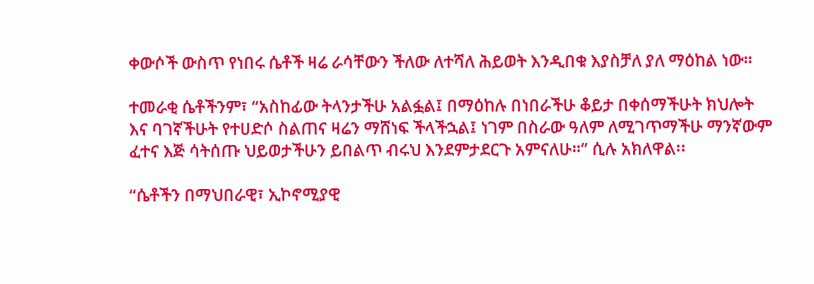ቀውሶች ውስጥ የነበሩ ሴቶች ዛሬ ራሳቸውን ችለው ለተሻለ ሕይወት እንዲበቁ እያስቻለ ያለ ማዕከል ነው።

ተመራቂ ሴቶችንም፣ “አስከፊው ትላንታችሁ አልፏል፤ በማዕከሉ በነበራችሁ ቆይታ በቀሰማችሁት ክህሎት እና ባገኛችሁት የተሀድሶ ስልጠና ዛሬን ማሸነፍ ችላችኋል፤ ነገም በስራው ዓለም ለሚገጥማችሁ ማንኛውም ፈተና እጅ ሳትሰጡ ህይወታችሁን ይበልጥ ብሩህ እንደምታደርጉ አምናለሁ።” ሲሉ አክለዋል፡፡

“ሴቶችን በማህበራዊ፣ ኢኮኖሚያዊ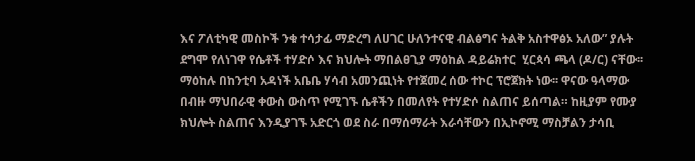እና ፖለቲካዊ መስኮች ንቁ ተሳታፊ ማድረግ ለሀገር ሁለንተናዊ ብልፅግና ትልቅ አስተዋፅኦ አለው” ያሉት ደግሞ የለነገዋ የሴቶች ተሃድሶ እና ክህሎት ማበልፀጊያ ማዕከል ዳይሬክተር  ሂርጳሳ ጫላ (ዶ/ር) ናቸው፡፡ ማዕከሉ በከንቲባ አዳነች አቤቤ ሃሳብ አመንጪነት የተጀመረ ሰው ተኮር ፕሮጀክት ነው፡፡ ዋናው ዓላማው በብዙ ማህበራዊ ቀውስ ውስጥ የሚገኙ ሴቶችን በመለየት የተሃድሶ ስልጠና ይሰጣል። ከዚያም የሙያ ክህሎት ስልጠና እንዲያገኙ አድርጎ ወደ ስራ በማሰማራት እራሳቸውን በኢኮኖሚ ማስቻልን ታሳቢ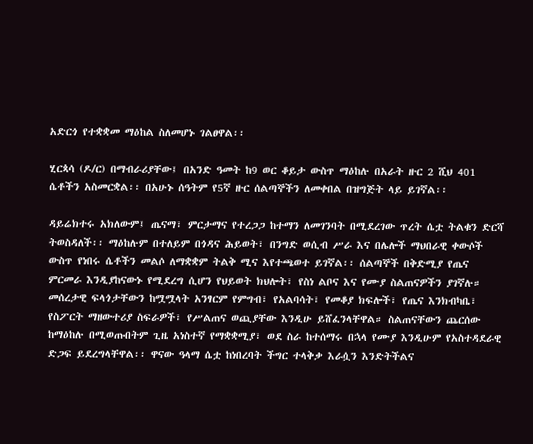አድርጎ የተቋቋመ ማዕከል ስለመሆኑ ገልፀዋል፡፡

ሂርጳሳ (ዶ/ር) በማብራሪያቸው፤ በአንድ ዓመት ከ9 ወር ቆይታ ውስጥ ማዕከሉ በአራት ዙር 2 ሺህ 401 ሴቶችን አስመርቋል፡፡ በአሁኑ ሰዓትም የ5ኛ ዙር ሰልጣኞችን ለመቀበል በዝግጅት ላይ ይገኛል፡፡

ዳይሬክተሩ አክለውም፤ ጤናማ፣ ምርታማና የተረጋጋ ከተማን ለመገንባት በሚደረገው ጥረት ሴቷ ትልቁን ድርሻ ትወስዳለች፡፡ ማዕከሉም በተለይም በጎዳና ሕይወት፣ በንግድ ወሲብ ሥራ እና በሌሎች ማህበራዊ ቀውሶች ውስጥ የነበሩ ሴቶችን መልሶ ለማቋቋም ትልቅ ሚና እየተጫወተ ይገኛል፡፡ ሰልጣኞች በቅድሚያ የጤና ምርመራ እንዲያከናውኑ የሚደረግ ሲሆን የህይወት ክህሎት፣ የስነ ልቦና እና የሙያ ስልጠናዎችን ያገኛሉ። መሰረታዊ ፍላጎታቸውን ከሟሟላት አንፃርም የምግብ፣ የአልባሳት፣ የመቆያ ክፍሎች፣ የጤና እንክብካቤ፣ የስፖርት ማዘውተሪያ ስፍራዎች፣ የሥልጠና ወጪያቸው እንዲሁ ይሸፈንላቸዋል። ስልጠናቸውን ጨርሰው ከማዕከሉ በሚወጡበትም ጊዜ አነስተኛ የማቋቋሚያ፣ ወደ ስራ ከተሰማሩ በኋላ የሙያ እንዲሁም የአስተዳደራዊ ድጋፍ ይደረግላቸዋል፡፡ ዋናው ዓላማ ሴቷ ከነበረባት ችግር ተላቅቃ እራሷን እንድትችልና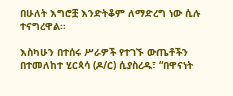በሁለት እግሮቿ እንድትቆም ለማድረግ ነው ሲሉ ተናግረዋል፡፡

እስካሁን በተሰሩ ሥራዎች የተገኙ ውጤቶችን በተመለከተ ሂርጳሳ (ዶ/ር) ሲያስረዱ፣ “በዋናነት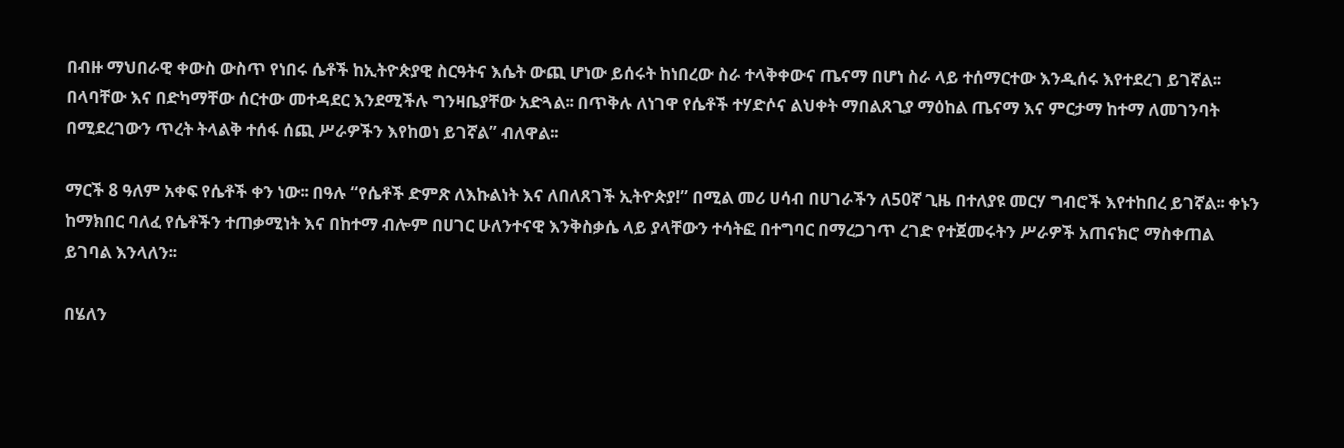በብዙ ማህበራዊ ቀውስ ውስጥ የነበሩ ሴቶች ከኢትዮጵያዊ ስርዓትና እሴት ውጪ ሆነው ይሰሩት ከነበረው ስራ ተላቅቀውና ጤናማ በሆነ ስራ ላይ ተሰማርተው እንዲሰሩ እየተደረገ ይገኛል፡፡ በላባቸው እና በድካማቸው ሰርተው መተዳደር እንደሚችሉ ግንዛቤያቸው አድጓል፡፡ በጥቅሉ ለነገዋ የሴቶች ተሃድሶና ልህቀት ማበልጸጊያ ማዕከል ጤናማ እና ምርታማ ከተማ ለመገንባት በሚደረገውን ጥረት ትላልቅ ተሰፋ ሰጪ ሥራዎችን እየከወነ ይገኛል” ብለዋል፡፡

ማርች 8 ዓለም አቀፍ የሴቶች ቀን ነው፡፡ በዓሉ “የሴቶች ድምጽ ለእኩልነት እና ለበለጸገች ኢትዮጵያ!” በሚል መሪ ሀሳብ በሀገራችን ለ50ኛ ጊዜ በተለያዩ መርሃ ግብሮች እየተከበረ ይገኛል፡፡ ቀኑን ከማክበር ባለፈ የሴቶችን ተጠቃሚነት እና በከተማ ብሎም በሀገር ሁለንተናዊ እንቅስቃሴ ላይ ያላቸውን ተሳትፎ በተግባር በማረጋገጥ ረገድ የተጀመሩትን ሥራዎች አጠናክሮ ማስቀጠል ይገባል እንላለን፡፡

በሄለን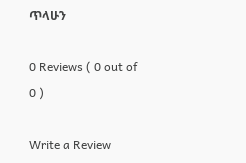ጥላሁን

0 Reviews ( 0 out of 0 )

Write a Review